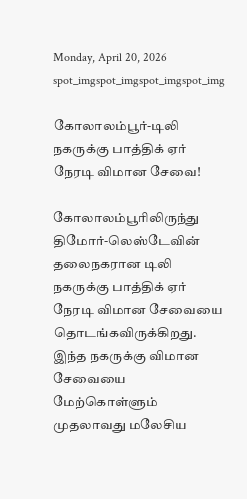Monday, April 20, 2026
spot_imgspot_imgspot_imgspot_img

கோலாலம்பூர்-டிலி நகருக்கு பாத்திக் ஏர் நேரடி விமான சேவை!

கோலாலம்பூரிலிருந்து திமோர்-லெஸ்டேவின் தலைநகரான டிலி நகருக்கு பாத்திக் ஏர் நேரடி விமான சேவையை தொடங்கவிருக்கிறது.
இந்த நகருக்கு விமான சேவையை மேற்கொள்ளும் முதலாவது மலேசிய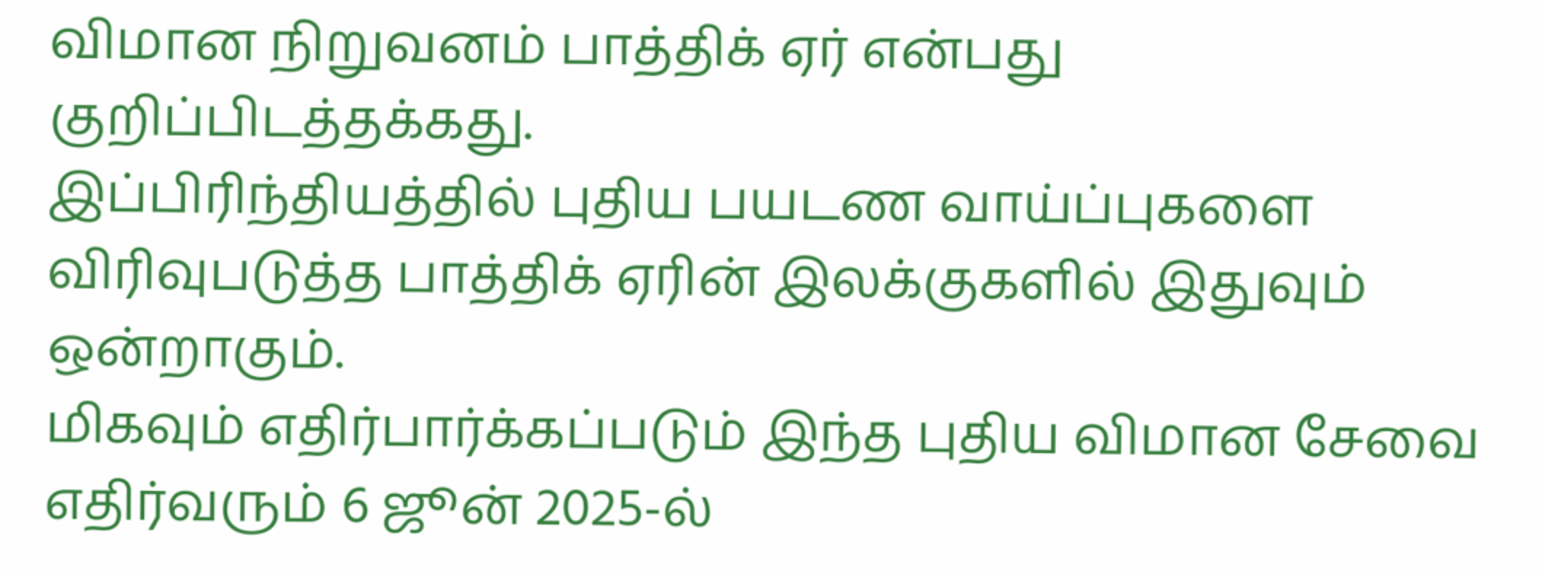விமான நிறுவனம் பாத்திக் ஏர் என்பது குறிப்பிடத்தக்கது.
இப்பிரிந்தியத்தில் புதிய பயடண வாய்ப்புகளை விரிவுபடுத்த பாத்திக் ஏரின் இலக்குகளில் இதுவும் ஒன்றாகும்.
மிகவும் எதிர்பார்க்கப்படும் இந்த புதிய விமான சேவை எதிர்வரும் 6 ஜூன் 2025-ல்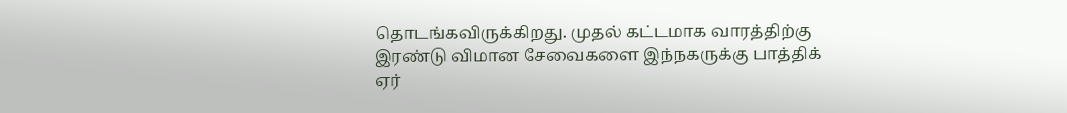தொடங்கவிருக்கிறது. முதல் கட்டமாக வாரத்திற்கு இரண்டு விமான சேவைகளை இந்நகருக்கு பாத்திக் ஏர்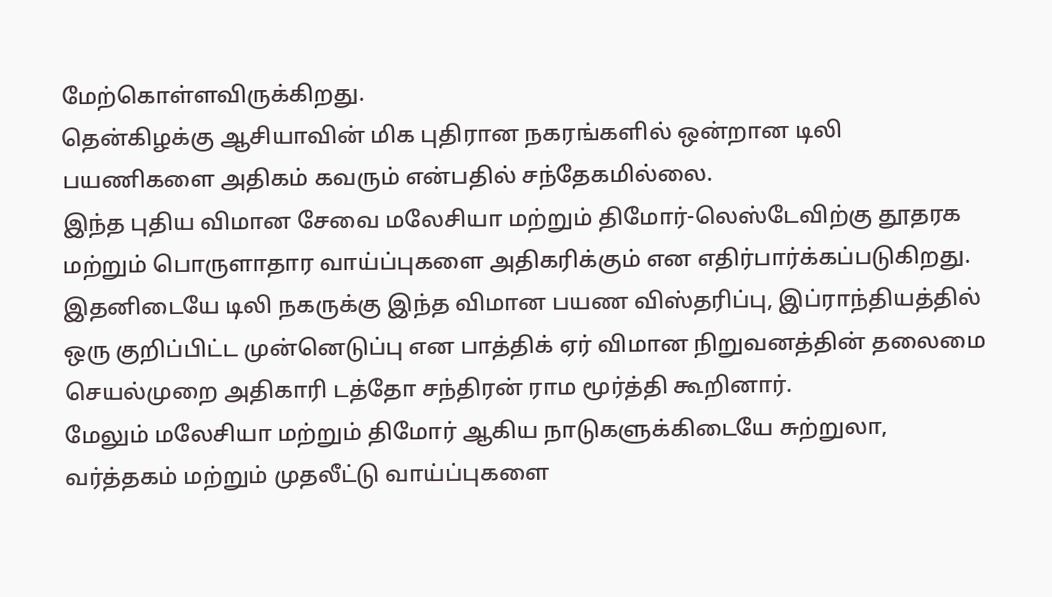மேற்கொள்ளவிருக்கிறது.
தென்கிழக்கு ஆசியாவின் மிக புதிரான நகரங்களில் ஒன்றான டிலி பயணிகளை அதிகம் கவரும் என்பதில் சந்தேகமில்லை.
இந்த புதிய விமான சேவை மலேசியா மற்றும் திமோர்-லெஸ்டேவிற்கு தூதரக மற்றும் பொருளாதார வாய்ப்புகளை அதிகரிக்கும் என எதிர்பார்க்கப்படுகிறது.
இதனிடையே டிலி நகருக்கு இந்த விமான பயண விஸ்தரிப்பு, இப்ராந்தியத்தில் ஒரு குறிப்பிட்ட முன்னெடுப்பு என பாத்திக் ஏர் விமான நிறுவனத்தின் தலைமை செயல்முறை அதிகாரி டத்தோ சந்திரன் ராம மூர்த்தி கூறினார்.
மேலும் மலேசியா மற்றும் திமோர் ஆகிய நாடுகளுக்கிடையே சுற்றுலா, வர்த்தகம் மற்றும் முதலீட்டு வாய்ப்புகளை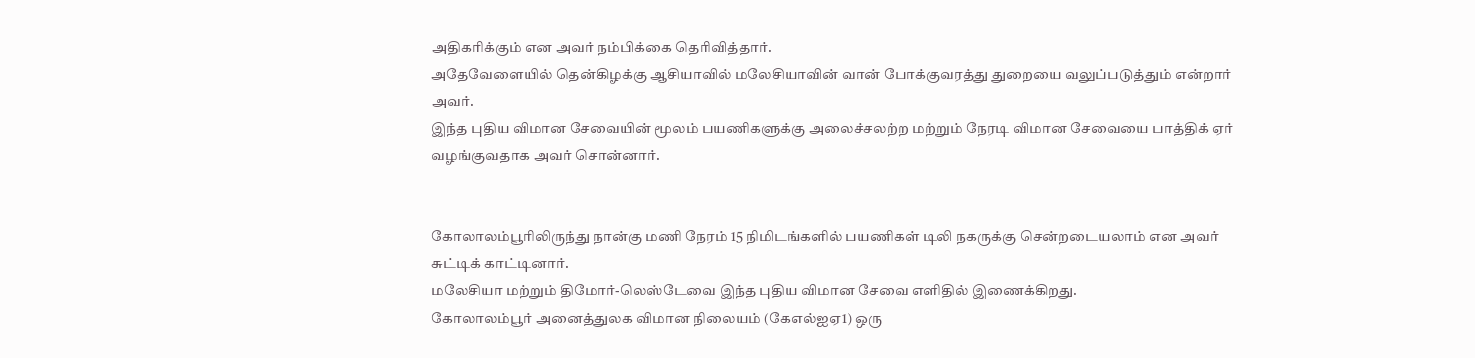அதிகரிக்கும் என அவர் நம்பிக்கை தெரிவித்தார்.
அதேவேளையில் தென்கிழக்கு ஆசியாவில் மலேசியாவின் வான் போக்குவரத்து துறையை வலுப்படுத்தும் என்றார் அவர்.
இந்த புதிய விமான சேவையின் மூலம் பயணிகளுக்கு அலைச்சலற்ற மற்றும் நேரடி விமான சேவையை பாத்திக் ஏர் வழங்குவதாக அவர் சொன்னார்.


கோலாலம்பூரிலிருந்து நான்கு மணி நேரம் 15 நிமிடங்களில் பயணிகள் டிலி நகருக்கு சென்றடையலாம் என அவர் சுட்டிக் காட்டினார்.
மலேசியா மற்றும் திமோர்-லெஸ்டேவை இந்த புதிய விமான சேவை எளிதில் இணைக்கிறது.
கோலாலம்பூர் அனைத்துலக விமான நிலையம் (கேஎல்ஐஏ1) ஒரு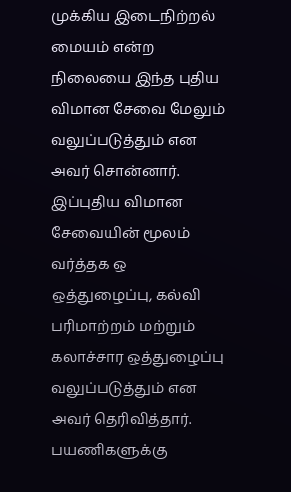முக்கிய இடைநிற்றல் மையம் என்ற நிலையை இந்த புதிய விமான சேவை மேலும் வலுப்படுத்தும் என அவர் சொன்னார்.
இப்புதிய விமான சேவையின் மூலம் வர்த்தக ஒ ஒத்துழைப்பு, கல்வி பரிமாற்றம் மற்றும் கலாச்சார ஒத்துழைப்பு வலுப்படுத்தும் என அவர் தெரிவித்தார்.
பயணிகளுக்கு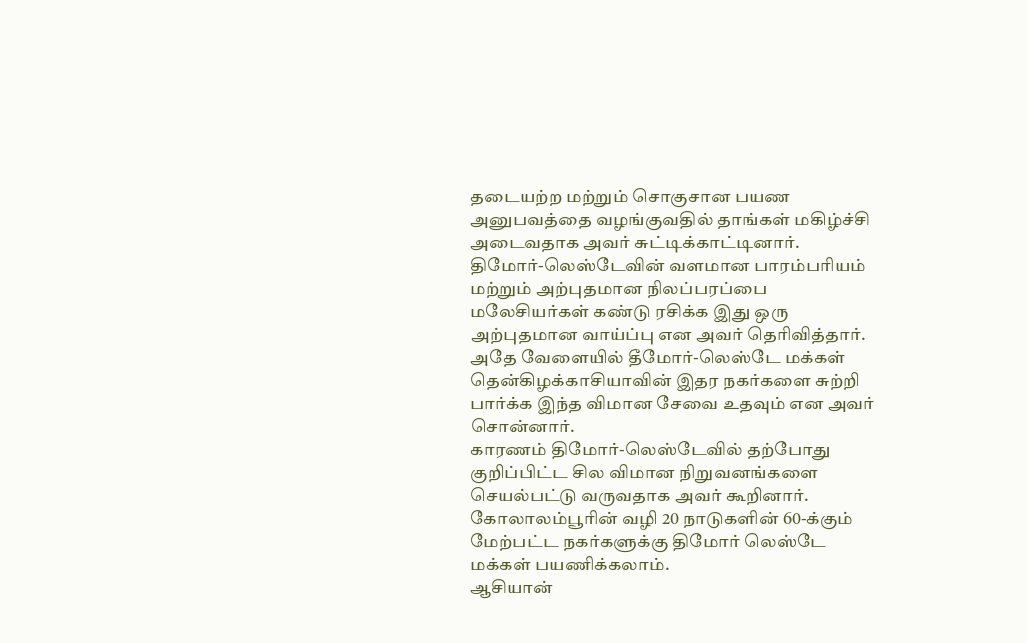தடையற்ற மற்றும் சொகுசான பயண அனுபவத்தை வழங்குவதில் தாங்கள் மகிழ்ச்சி அடைவதாக அவர் சுட்டிக்காட்டினார்.
திமோர்-லெஸ்டேவின் வளமான பாரம்பரியம் மற்றும் அற்புதமான நிலப்பரப்பை மலேசியர்கள் கண்டு ரசிக்க இது ஒரு அற்புதமான வாய்ப்பு என அவர் தெரிவித்தார்.
அதே வேளையில் தீமோர்-லெஸ்டே மக்கள் தென்கிழக்காசியாவின் இதர நகர்களை சுற்றி பார்க்க இந்த விமான சேவை உதவும் என அவர் சொன்னார்.
காரணம் திமோர்-லெஸ்டேவில் தற்போது குறிப்பிட்ட சில விமான நிறுவனங்களை செயல்பட்டு வருவதாக அவர் கூறினார்.
கோலாலம்பூரின் வழி 20 நாடுகளின் 60-க்கும் மேற்பட்ட நகர்களுக்கு திமோர் லெஸ்டே மக்கள் பயணிக்கலாம்.
ஆசியான்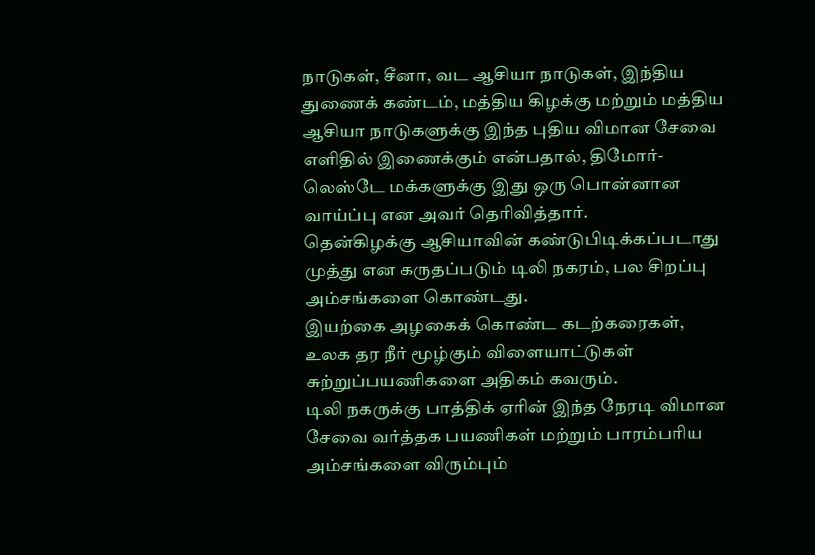நாடுகள், சீனா, வட ஆசியா நாடுகள், இந்திய துணைக் கண்டம், மத்திய கிழக்கு மற்றும் மத்திய ஆசியா நாடுகளுக்கு இந்த புதிய விமான சேவை எளிதில் இணைக்கும் என்பதால், திமோர்-லெஸ்டே மக்களுக்கு இது ஒரு பொன்னான வாய்ப்பு என அவர் தெரிவித்தார்.
தென்கிழக்கு ஆசியாவின் கண்டுபிடிக்கப்படாது முத்து என கருதப்படும் டிலி நகரம், பல சிறப்பு அம்சங்களை கொண்டது.
இயற்கை அழகைக் கொண்ட கடற்கரைகள், உலக தர நீர் மூழ்கும் விளையாட்டுகள் சுற்றுப்பயணிகளை அதிகம் கவரும்.
டிலி நகருக்கு பாத்திக் ஏரின் இந்த நேரடி விமான சேவை வர்த்தக பயணிகள் மற்றும் பாரம்பரிய அம்சங்களை விரும்பும்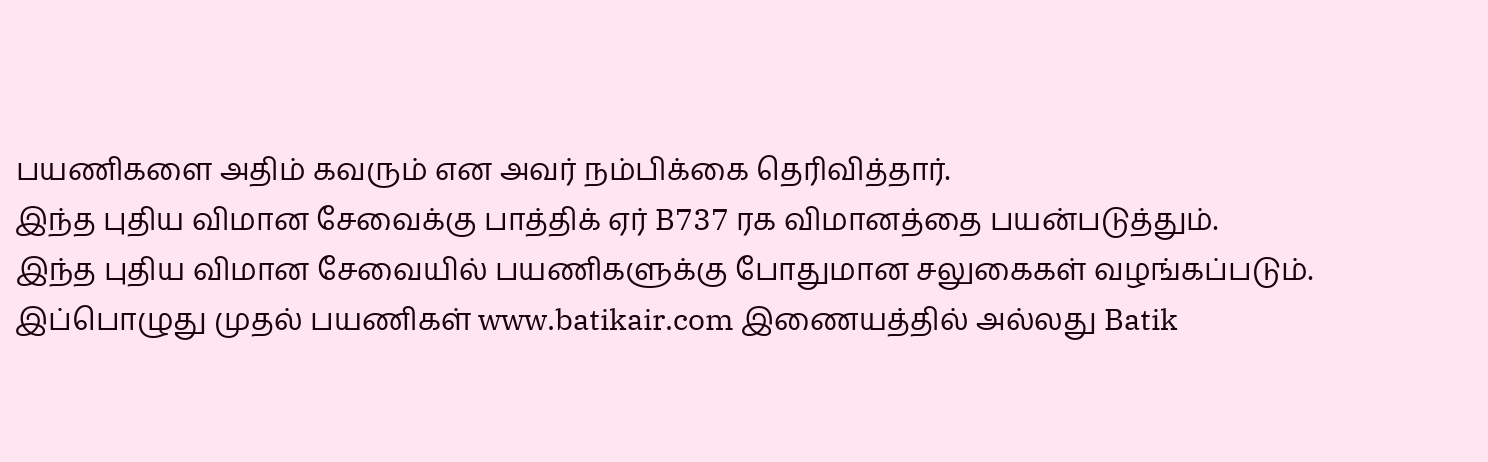பயணிகளை அதிம் கவரும் என அவர் நம்பிக்கை தெரிவித்தார்.
இந்த புதிய விமான சேவைக்கு பாத்திக் ஏர் B737 ரக விமானத்தை பயன்படுத்தும்.
இந்த புதிய விமான சேவையில் பயணிகளுக்கு போதுமான சலுகைகள் வழங்கப்படும்.
இப்பொழுது முதல் பயணிகள் www.batikair.com இணையத்தில் அல்லது Batik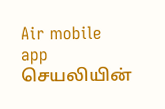Air mobile app செயலியின்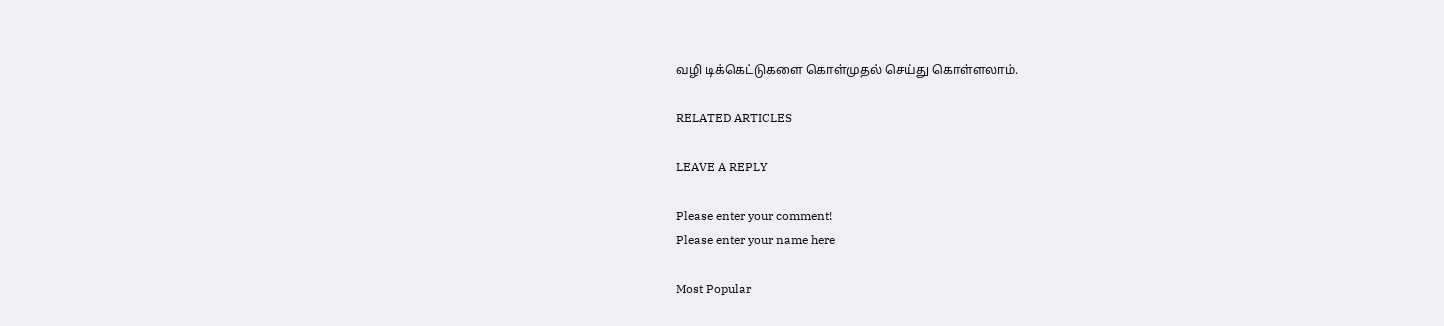வழி டிக்கெட்டுகளை கொள்முதல் செய்து கொள்ளலாம்.

RELATED ARTICLES

LEAVE A REPLY

Please enter your comment!
Please enter your name here

Most Popular